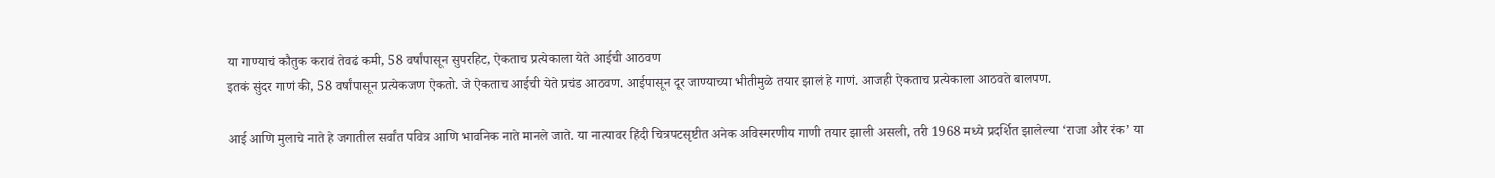या गाण्याचं कौतुक करावं तेवढं कमी, 58 वर्षांपासून सुपरहिट, ऐकताच प्रत्येकाला येते आईची आठवण
इतकं सुंदर गाणं की, 58 वर्षांपासून प्रत्येकजण ऐकतो. जे ऐकताच आईची येते प्रचंड आठवण. आईपासून दूर जाण्याच्या भीतीमुळे तयार झालं हे गाणं. आजही ऐकताच प्रत्येकाला आठवते बालपण.

आई आणि मुलाचे नाते हे जगातील सर्वांत पवित्र आणि भावनिक नाते मानले जाते. या नात्यावर हिंदी चित्रपटसृष्टीत अनेक अविस्मरणीय गाणी तयार झाली असली, तरी 1968 मध्ये प्रदर्शित झालेल्या ‘राजा और रंक’ या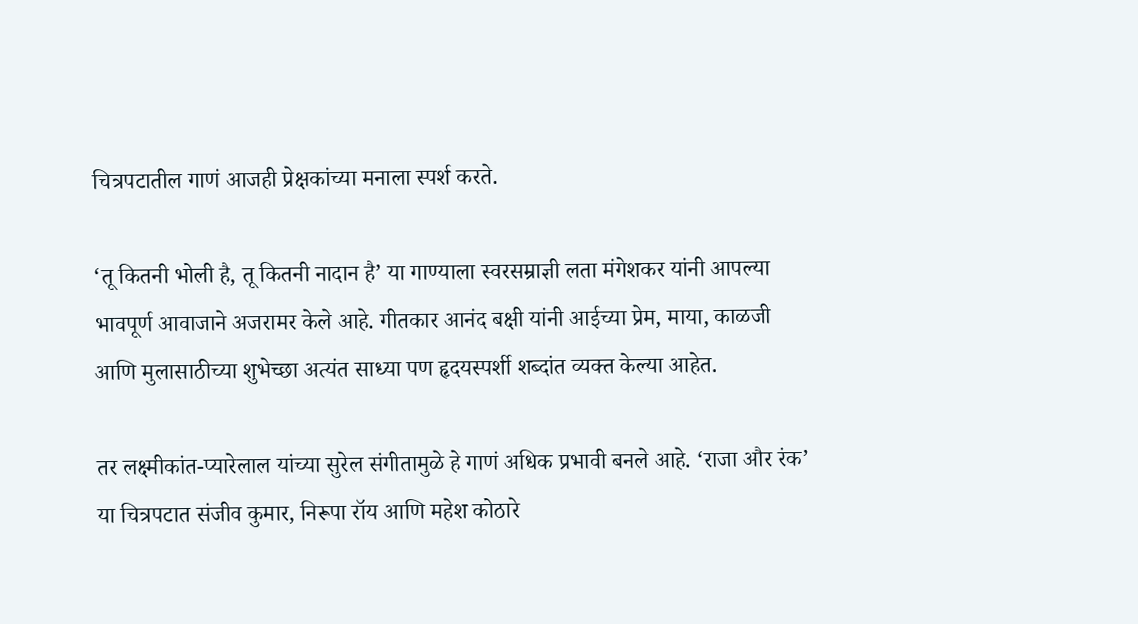चित्रपटातील गाणं आजही प्रेक्षकांच्या मनाला स्पर्श करते.

‘तू कितनी भोली है, तू कितनी नादान है’ या गाण्याला स्वरसम्राज्ञी लता मंगेशकर यांनी आपल्या भावपूर्ण आवाजाने अजरामर केले आहे. गीतकार आनंद बक्षी यांनी आईच्या प्रेम, माया, काळजी आणि मुलासाठीच्या शुभेच्छा अत्यंत साध्या पण हृदयस्पर्शी शब्दांत व्यक्त केल्या आहेत.

तर लक्ष्मीकांत-प्यारेलाल यांच्या सुरेल संगीतामुळे हे गाणं अधिक प्रभावी बनले आहे. ‘राजा और रंक’ या चित्रपटात संजीव कुमार, निरूपा रॉय आणि महेश कोठारे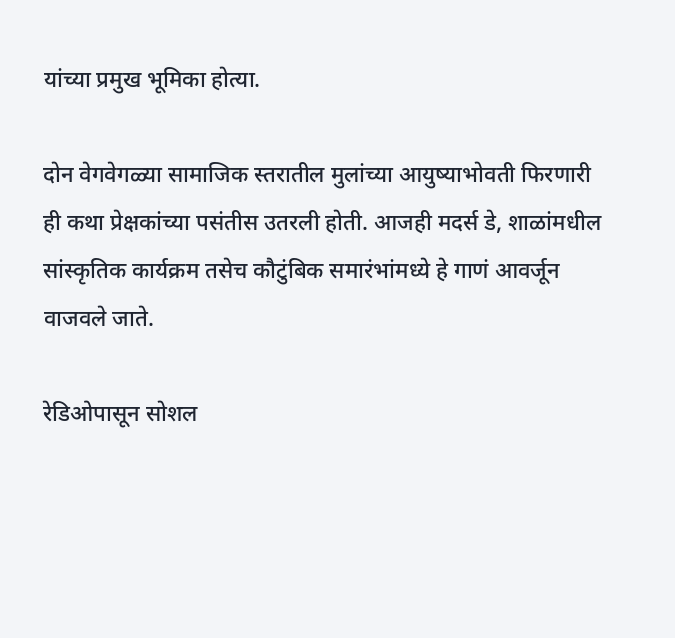यांच्या प्रमुख भूमिका होत्या.

दोन वेगवेगळ्या सामाजिक स्तरातील मुलांच्या आयुष्याभोवती फिरणारी ही कथा प्रेक्षकांच्या पसंतीस उतरली होती. आजही मदर्स डे, शाळांमधील सांस्कृतिक कार्यक्रम तसेच कौटुंबिक समारंभांमध्ये हे गाणं आवर्जून वाजवले जाते.

रेडिओपासून सोशल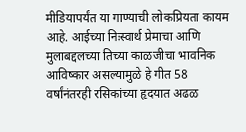मीडियापर्यंत या गाण्याची लोकप्रियता कायम आहे. आईच्या निःस्वार्थ प्रेमाचा आणि मुलाबद्दलच्या तिच्या काळजीचा भावनिक आविष्कार असल्यामुळे हे गीत 58 वर्षांनंतरही रसिकांच्या हृदयात अढळ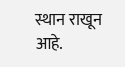स्थान राखून आहे.